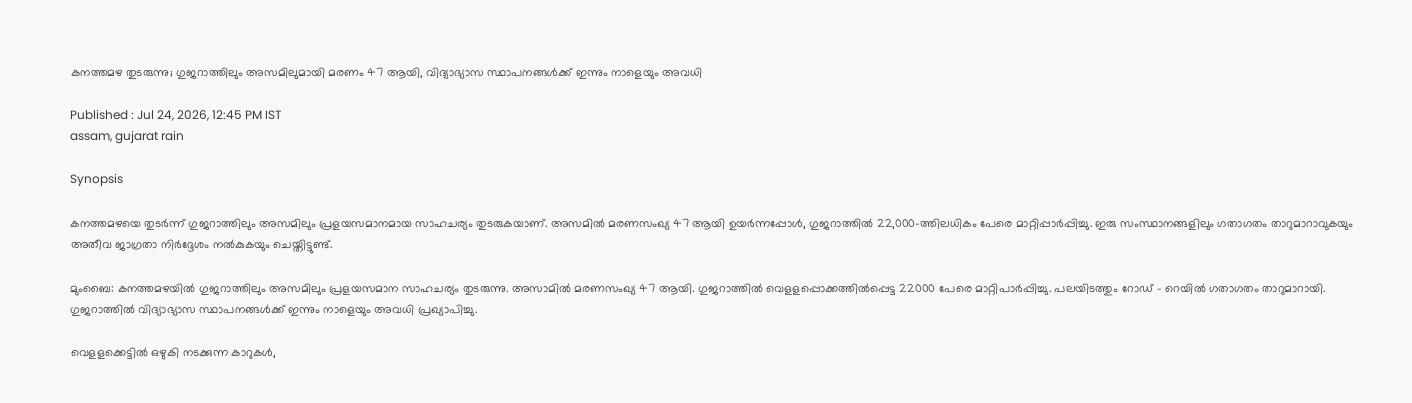കനത്തമഴ തുടരുന്നു; ഗുജറാത്തിലും അസമിലുമായി മരണം 47 ആയി, വിദ്യാഭ്യാസ സ്ഥാപനങ്ങൾക്ക് ഇന്നും നാളെയും അവധി

Published : Jul 24, 2026, 12:45 PM IST
assam, gujarat rain

Synopsis

കനത്തമഴയെ തുടർന്ന് ഗുജറാത്തിലും അസമിലും പ്രളയസമാനമായ സാഹചര്യം തുടരുകയാണ്. അസമിൽ മരണസംഖ്യ 47 ആയി ഉയർന്നപ്പോൾ, ഗുജറാത്തിൽ 22,000-ത്തിലധികം പേരെ മാറ്റിപ്പാർപ്പിച്ചു. ഇരു സംസ്ഥാനങ്ങളിലും ഗതാഗതം താറുമാറാവുകയും അതീവ ജാഗ്രതാ നിർദ്ദേശം നൽകുകയും ചെയ്തിട്ടുണ്ട്.

മുംബൈ: കനത്തമഴയിൽ ഗുജറാത്തിലും അസമിലും പ്രളയസമാന സാഹചര്യം തുടരുന്നു. അസാമിൽ മരണസംഖ്യ 47 ആയി. ഗുജറാത്തിൽ വെളളപ്പൊ‌ക്കത്തിൽപ്പെട്ട 22000 പേരെ മാറ്റിപാർപ്പിച്ചു. പലയിടത്തും റോഡ് - റെയിൽ ഗതാഗതം താറുമാറായി. ഗുജറാത്തിൽ വിദ്യാഭ്യാസ സ്ഥാപനങ്ങൾക്ക് ഇന്നും നാളെയും അവധി പ്രഖ്യാപിച്ചു.

വെളളക്കെട്ടിൽ ഒഴുകി നടക്കുന്ന കാറുകൾ,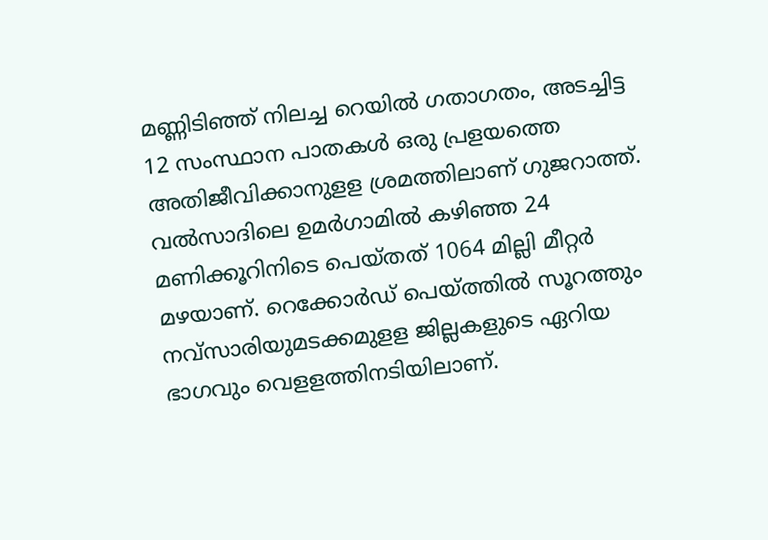മണ്ണിടിഞ്ഞ് നിലച്ച റെയിൽ ഗതാഗതം, അടച്ചിട്ട 12 സംസ്ഥാന പാതകൾ ഒരു പ്രളയത്തെ അതിജീവിക്കാനുളള ശ്രമത്തിലാണ് ഗുജറാത്ത്. വൽസാദിലെ ഉമർഗാമിൽ കഴിഞ്ഞ 24 മണിക്കൂറിനിടെ പെയ്തത് 1064 മില്ലി മീറ്റർ മഴയാണ്. റെക്കോർഡ് പെയ്ത്തിൽ സൂറത്തും നവ്സാരിയുമടക്കമുളള ജില്ലകളുടെ ഏറിയ ഭാഗവും വെളളത്തിനടിയിലാണ്.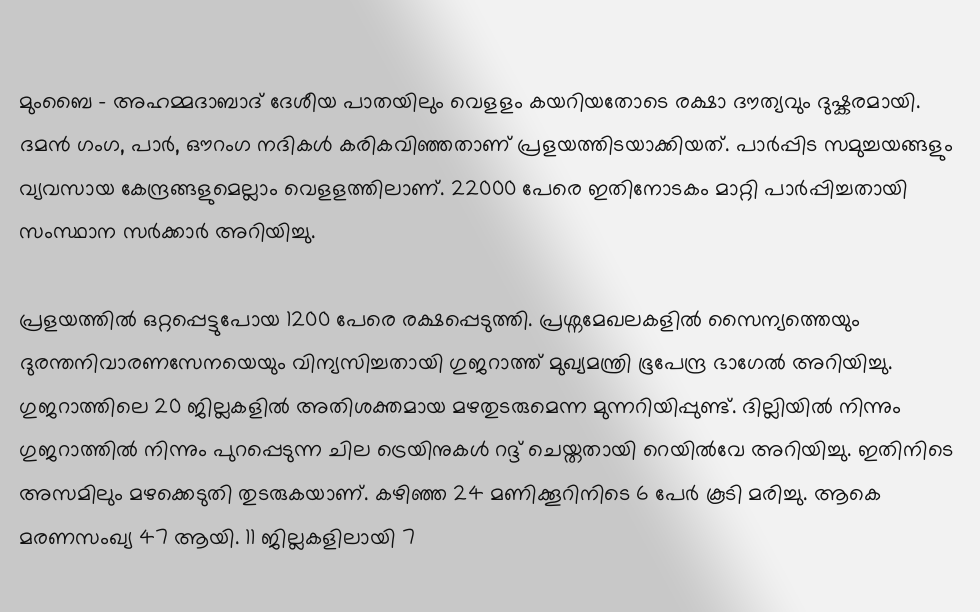മുംബൈ - അഹമ്മദാബാദ് ദേശീയ പാതയിലും വെളളം കയറിയതോടെ രക്ഷാ ദൗത്യവും ദുഷ്കരമായി. ദമൻ ഗംഗ, പാർ, ഔറംഗ നദികൾ കരികവിഞ്ഞതാണ് പ്രളയത്തിടയാക്കിയത്. പാർപ്പിട സമുച്ചയങ്ങളും വ്യവസായ കേന്ദ്രങ്ങളുമെല്ലാം വെളളത്തിലാണ്. 22000 പേരെ ഇതിനോടകം മാറ്റി പാർപ്പിച്ചതായി സംസ്ഥാന സർക്കാർ അറിയിച്ചു.

പ്രളയത്തിൽ ഒറ്റപ്പെട്ടുപോയ 1200 പേരെ രക്ഷപ്പെടുത്തി. പ്രശ്നമേഖലകളിൽ സൈന്യത്തെയും ദുരന്തനിവാരണസേനയെയും വിന്യസിച്ചതായി ഗുജറാത്ത് മുഖ്യമന്ത്രി ഭൂപേന്ദ്ര ഭാഗേൽ അറിയിച്ചു. ഗുജറാത്തിലെ 20 ജില്ലകളിൽ അതിശക്തമായ മഴതുടരുമെന്ന മുന്നറിയിപ്പുണ്ട്. ദില്ലിയിൽ നിന്നും ഗുജറാത്തിൽ നിന്നും പുറപ്പെടുന്ന ചില ട്രെയിനുകൾ റദ്ദ് ചെയ്തതായി റെയിൽവേ അറിയിച്ചു. ഇതിനിടെ അസമിലും മഴക്കെടുതി തുടരുകയാണ്. കഴിഞ്ഞ 24 മണിക്കൂറിനിടെ 6 പേർ കൂടി മരിച്ചു. ആകെ മരണസംഖ്യ 47 ആയി. 11 ജില്ലകളിലായി 7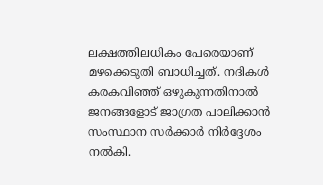ലക്ഷത്തിലധികം പേരെയാണ് മഴക്കെടുതി ബാധിച്ചത്. നദികൾ കരകവിഞ്ഞ് ഒഴുകുന്നതിനാൽ ജനങ്ങളോട് ജാഗ്രത പാലിക്കാൻ സംസ്ഥാന സർക്കാർ നിർദ്ദേശം നൽകി.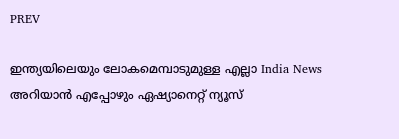PREV

ഇന്ത്യയിലെയും ലോകമെമ്പാടുമുള്ള എല്ലാ India News അറിയാൻ എപ്പോഴും ഏഷ്യാനെറ്റ് ന്യൂസ്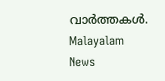വാർത്തകൾ. Malayalam News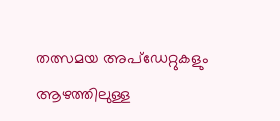തത്സമയ അപ്‌ഡേറ്റുകളും ആഴത്തിലുള്ള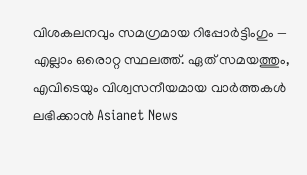വിശകലനവും സമഗ്രമായ റിപ്പോർട്ടിംഗും — എല്ലാം ഒരൊറ്റ സ്ഥലത്ത്. ഏത് സമയത്തും, എവിടെയും വിശ്വസനീയമായ വാർത്തകൾ ലഭിക്കാൻ Asianet News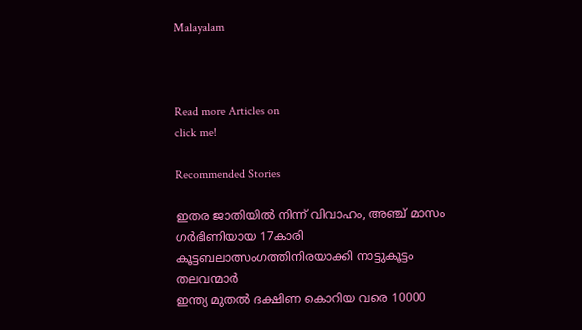Malayalam



Read more Articles on
click me!

Recommended Stories

ഇതര ജാതിയിൽ നിന്ന് വിവാഹം, അഞ്ച് മാസം ഗർഭിണിയായ 17കാരി കൂട്ടബലാത്സംഗത്തിനിരയാക്കി നാട്ടുകൂട്ടം തലവന്മാർ
ഇന്ത്യ മുതൽ ദക്ഷിണ കൊറിയ വരെ 10000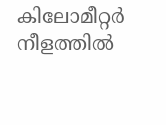കിലോമീറ്റർ നീളത്തിൽ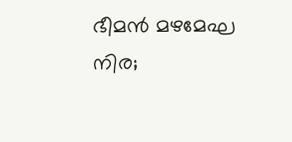ഭീമൻ മഴമേഘ നിര;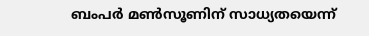ബംപർ മണ്‍സൂണിന് സാധ്യതയെന്ന്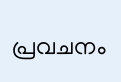പ്രവചനം